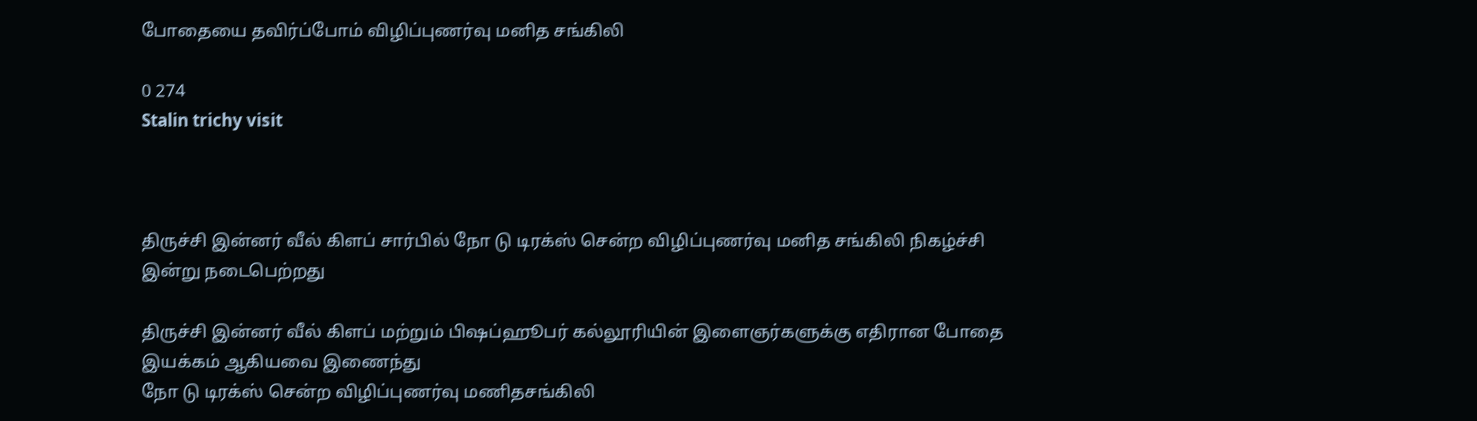போதையை தவிர்ப்போம் விழிப்புணர்வு மனித சங்கிலி

0 274
Stalin trichy visit



திருச்சி இன்னர் வீல் கிளப் சார்பில் நோ டு டிரக்ஸ் சென்ற விழிப்புணர்வு மனித சங்கிலி நிகழ்ச்சி இன்று நடைபெற்றது

திருச்சி இன்னர் வீல் கிளப் மற்றும் பிஷப்ஹூபர் கல்லூரியின் இளைஞர்களுக்கு எதிரான போதை இயக்கம் ஆகியவை இணைந்து
நோ டு டிரக்ஸ் சென்ற விழிப்புணர்வு மணிதசங்கிலி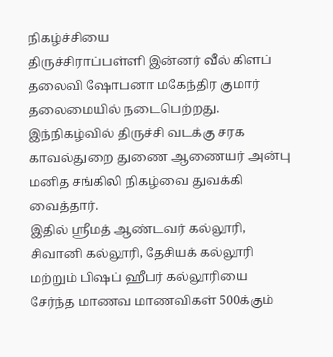நிகழ்ச்சியை
திருச்சிராப்பள்ளி இன்னர் வீல் கிளப் தலைவி ஷோபனா மகேந்திர குமார் தலைமையில் நடைபெற்றது.
இந்நிகழ்வில் திருச்சி வடக்கு சரக காவல்துறை துணை ஆணையர் அன்பு மனித சங்கிலி நிகழ்வை துவக்கி வைத்தார்.
இதில் ஸ்ரீமத் ஆண்டவர் கல்லூரி, சிவானி கல்லூரி, தேசியக் கல்லூரி மற்றும் பிஷப் ஹீபர் கல்லூரியை சேர்ந்த மாணவ மாணவிகள் 500க்கும்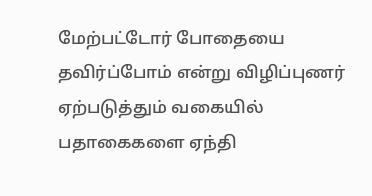மேற்பட்டோர் போதையை தவிர்ப்போம் என்று விழிப்புணர் ஏற்படுத்தும் வகையில் பதாகைகளை ஏந்தி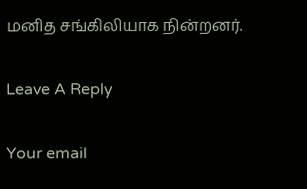மனித சங்கிலியாக நின்றனர்.

Leave A Reply

Your email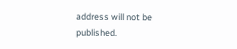address will not be published.